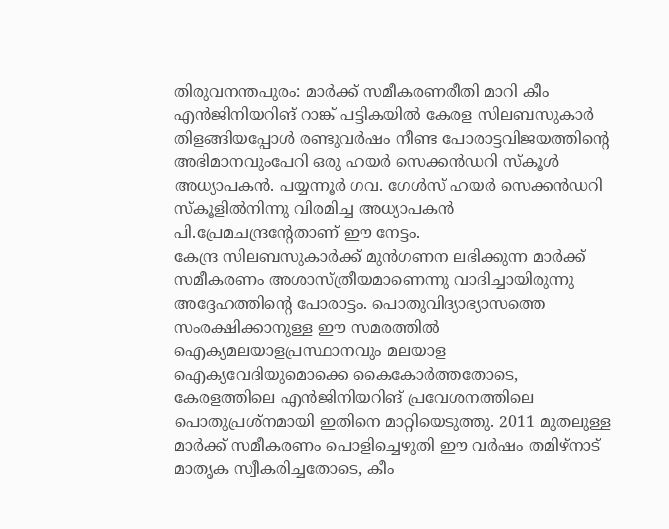തിരുവനന്തപുരം: മാർക്ക് സമീകരണരീതി മാറി കീം എൻജിനിയറിങ് റാങ്ക് പട്ടികയിൽ കേരള സിലബസുകാർ തിളങ്ങിയപ്പോൾ രണ്ടുവർഷം നീണ്ട പോരാട്ടവിജയത്തിന്റെ അഭിമാനവുംപേറി ഒരു ഹയർ സെക്കൻഡറി സ്കൂൾ അധ്യാപകൻ. പയ്യന്നൂർ ഗവ. ഗേൾസ് ഹയർ സെക്കൻഡറി സ്കൂളിൽനിന്നു വിരമിച്ച അധ്യാപകൻ പി.പ്രേമചന്ദ്രന്റേതാണ് ഈ നേട്ടം.
കേന്ദ്ര സിലബസുകാർക്ക് മുൻഗണന ലഭിക്കുന്ന മാർക്ക് സമീകരണം അശാസ്ത്രീയമാണെന്നു വാദിച്ചായിരുന്നു അദ്ദേഹത്തിന്റെ പോരാട്ടം. പൊതുവിദ്യാഭ്യാസത്തെ സംരക്ഷിക്കാനുള്ള ഈ സമരത്തിൽ ഐക്യമലയാളപ്രസ്ഥാനവും മലയാള ഐക്യവേദിയുമൊക്കെ കൈകോർത്തതോടെ, കേരളത്തിലെ എൻജിനിയറിങ് പ്രവേശനത്തിലെ പൊതുപ്രശ്നമായി ഇതിനെ മാറ്റിയെടുത്തു. 2011 മുതലുള്ള മാർക്ക് സമീകരണം പൊളിച്ചെഴുതി ഈ വർഷം തമിഴ്നാട് മാതൃക സ്വീകരിച്ചതോടെ, കീം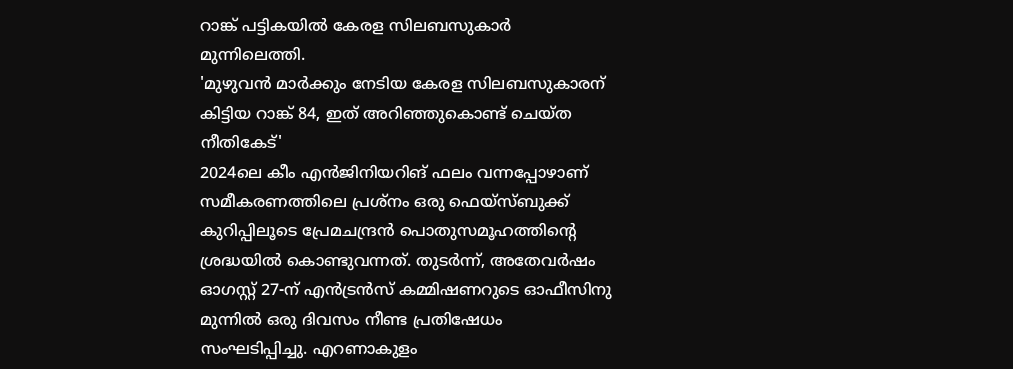റാങ്ക് പട്ടികയിൽ കേരള സിലബസുകാർ മുന്നിലെത്തി.
'മുഴുവൻ മാർക്കും നേടിയ കേരള സിലബസുകാരന് കിട്ടിയ റാങ്ക് 84, ഇത് അറിഞ്ഞുകൊണ്ട് ചെയ്ത നീതികേട്'
2024ലെ കീം എൻജിനിയറിങ് ഫലം വന്നപ്പോഴാണ് സമീകരണത്തിലെ പ്രശ്നം ഒരു ഫെയ്സ്ബുക്ക് കുറിപ്പിലൂടെ പ്രേമചന്ദ്രൻ പൊതുസമൂഹത്തിന്റെ ശ്രദ്ധയിൽ കൊണ്ടുവന്നത്. തുടർന്ന്, അതേവർഷം ഓഗസ്റ്റ് 27-ന് എൻട്രൻസ് കമ്മിഷണറുടെ ഓഫീസിനു മുന്നിൽ ഒരു ദിവസം നീണ്ട പ്രതിഷേധം സംഘടിപ്പിച്ചു. എറണാകുളം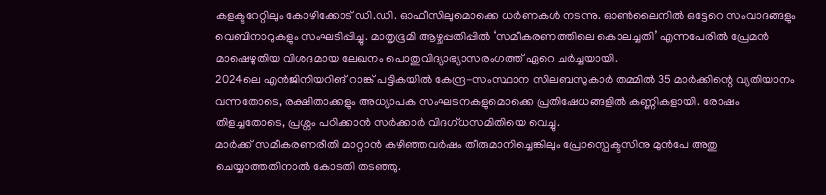കളക്ടറേറ്റിലും കോഴിക്കോട് ഡി.ഡി. ഓഫീസിലുമൊക്കെ ധർണകൾ നടന്നു. ഓൺലൈനിൽ ഒട്ടേറെ സംവാദങ്ങളും വെബിനാറുകളും സംഘടിപ്പിച്ചു. മാതൃഭൂമി ആഴ്ചപ്പതിപ്പിൽ ‘സമീകരണത്തിലെ കൊലച്ചതി’ എന്നപേരിൽ പ്രേമൻ മാഷെഴുതിയ വിശദമായ ലേഖനം പൊതുവിദ്യാഭ്യാസരംഗത്ത് ഏറെ ചർച്ചയായി.
2024ലെ എൻജിനിയറിങ് റാങ്ക് പട്ടികയിൽ കേന്ദ്ര-സംസ്ഥാന സിലബസുകാർ തമ്മിൽ 35 മാർക്കിന്റെ വ്യതിയാനം വന്നതോടെ, രക്ഷിതാക്കളും അധ്യാപക സംഘടനകളുമൊക്കെ പ്രതിഷേധങ്ങളിൽ കണ്ണികളായി. രോഷം തിളച്ചതോടെ, പ്രശ്നം പഠിക്കാൻ സർക്കാർ വിദഗ്ധസമിതിയെ വെച്ചു.
മാർക്ക് സമീകരണരീതി മാറ്റാൻ കഴിഞ്ഞവർഷം തീരുമാനിച്ചെങ്കിലും പ്രോസ്പെക്ടസിനു മുൻപേ അതു ചെയ്യാത്തതിനാൽ കോടതി തടഞ്ഞു.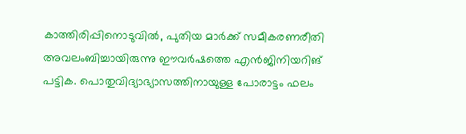കാത്തിരിപ്പിനൊടുവിൽ, പുതിയ മാർക്ക് സമീകരണരീതി അവലംബിച്ചായിരുന്നു ഈവർഷത്തെ എൻജിനിയറിങ് പട്ടിക. പൊതുവിദ്യാഭ്യാസത്തിനായുള്ള പോരാട്ടം ഫലം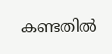കണ്ടതിൽ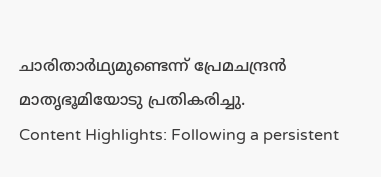ചാരിതാർഥ്യമുണ്ടെന്ന് പ്രേമചന്ദ്രൻ മാതൃഭൂമിയോടു പ്രതികരിച്ചു.
Content Highlights: Following a persistent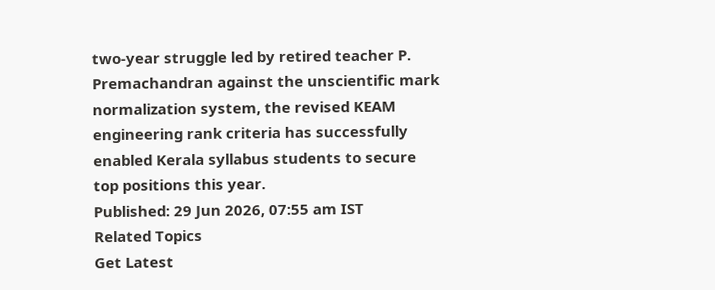two-year struggle led by retired teacher P. Premachandran against the unscientific mark normalization system, the revised KEAM engineering rank criteria has successfully enabled Kerala syllabus students to secure top positions this year.
Published: 29 Jun 2026, 07:55 am IST
Related Topics
Get Latest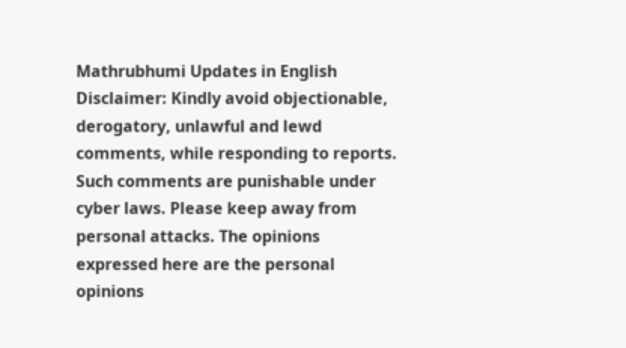Mathrubhumi Updates in English
Disclaimer: Kindly avoid objectionable, derogatory, unlawful and lewd comments, while responding to reports. Such comments are punishable under cyber laws. Please keep away from personal attacks. The opinions expressed here are the personal opinions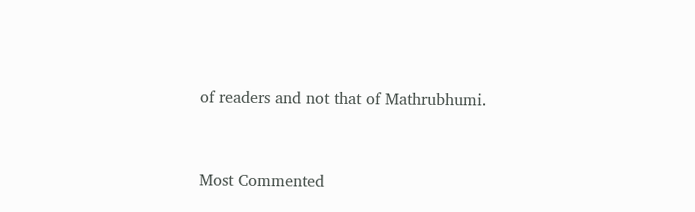of readers and not that of Mathrubhumi.



Most Commented